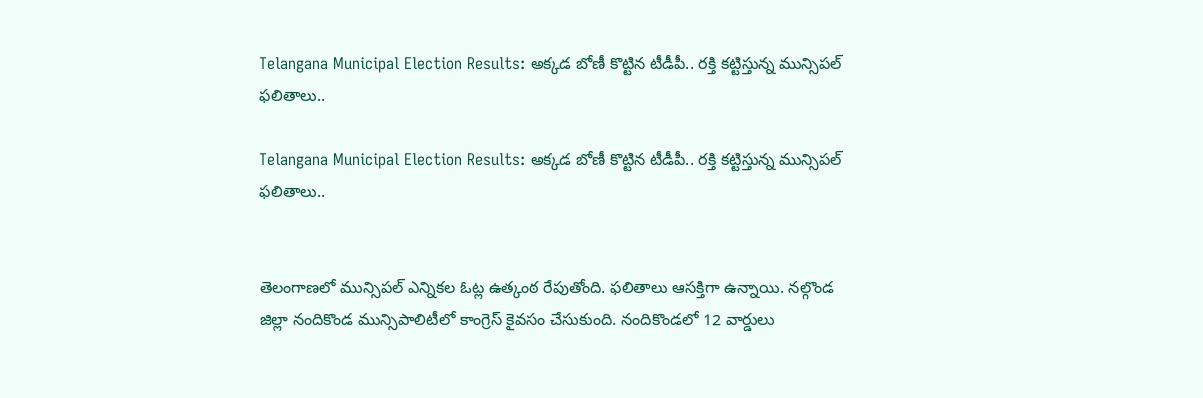Telangana Municipal Election Results: అక్కడ బోణీ కొట్టిన టీడీపీ.. రక్తి కట్టిస్తున్న మున్సిపల్ ఫలితాలు..

Telangana Municipal Election Results: అక్కడ బోణీ కొట్టిన టీడీపీ.. రక్తి కట్టిస్తున్న మున్సిపల్ ఫలితాలు..


తెలంగాణలో మున్సిపల్‌ ఎన్నికల ఓట్ల ఉత్కంఠ రేపుతోంది. ఫలితాలు ఆసక్తిగా ఉన్నాయి. నల్గొండ జిల్లా నందికొండ మున్సిపాలిటీలో కాంగ్రెస్ కైవసం చేసుకుంది. నందికొండలో 12 వార్డులు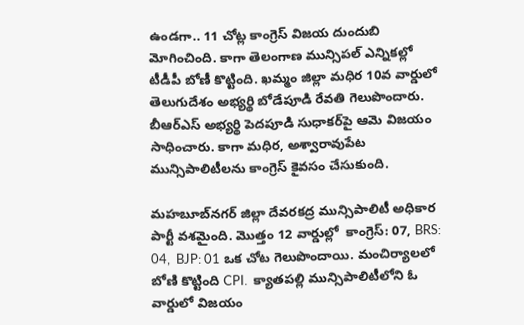ఉండగా.. 11 చోట్ల కాంగ్రెస్‌ విజయ దుందుబి మోగించింది. కాగా తెలంగాణ మున్సిపల్ ఎన్నికల్లో టీడీపీ బోణీ కొట్టింది. ఖమ్మం జిల్లా మధిర 10వ వార్డులో తెలుగుదేశం అభ్యర్థి బోడేపూడి రేవతి గెలుపొందారు. బీఆర్‌ఎస్‌ అభ్యర్థి పెదపూడి సుధాకర్‌పై ఆమె విజయం సాధించారు. కాగా మధిర, అశ్వారావుపేట మున్సిపాలిటీలను కాంగ్రెస్ కైవసం చేసుకుంది.

మహబూబ్‌నగర్ జిల్లా దేవరకద్ర మున్సిపాలిటీ అధికార పార్టీ వశమైంది. మొత్తం 12 వార్డుల్లో  కాంగ్రెస్: 07, BRS: 04,  BJP: 01 ఒక చోట గెలుపొందాయి. మంచిర్యాలలో బోణి ‌కొట్టింది CPI.  క్యాతపల్లి మున్సిపాలిటీలోని ఓ వార్డులో విజయం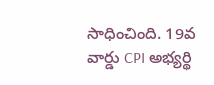సాధించింది. 19వ వార్డు CPI అభ్యర్థి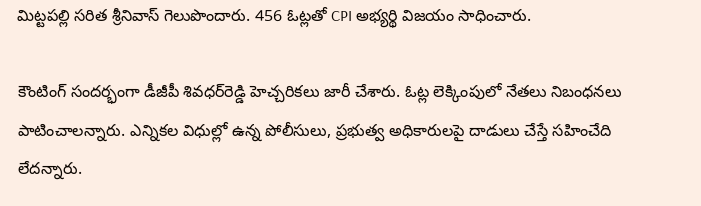మిట్టపల్లి సరిత శ్రీనివాస్ గెలుపొందారు. 456 ఓట్లతో CPI అభ్యర్థి విజయం సాధించారు.

కౌంటింగ్ సందర్భంగా డీజీపీ శివధర్‌రెడ్డి హెచ్చరికలు జారీ చేశారు. ఓట్ల లెక్కింపులో నేతలు నిబంధనలు పాటించాలన్నారు. ఎన్నికల విధుల్లో ఉన్న పోలీసులు, ప్రభుత్వ అధికారులపై దాడులు చేస్తే సహించేది లేదన్నారు.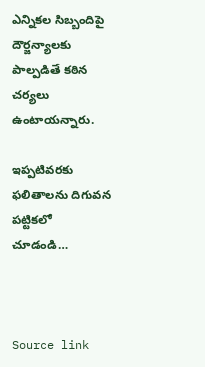ఎన్నికల సిబ్బందిపై దౌర్జన్యాలకు పాల్పడితే కఠిన చర్యలు ఉంటాయన్నారు.

ఇప్పటివరకు ఫలితాలను దిగువన పట్టికలో చూడండి…



Source link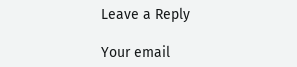Leave a Reply

Your email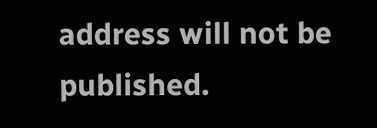address will not be published.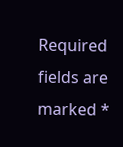Required fields are marked *